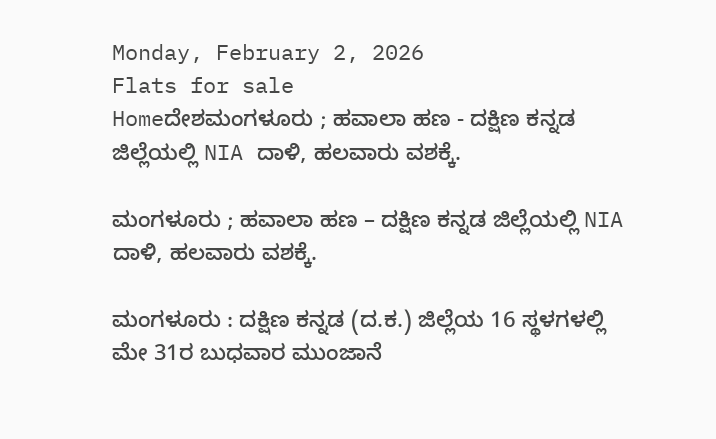Monday, February 2, 2026
Flats for sale
Homeದೇಶಮಂಗಳೂರು ; ಹವಾಲಾ ಹಣ - ದಕ್ಷಿಣ ಕನ್ನಡ ಜಿಲ್ಲೆಯಲ್ಲಿ NIA ದಾಳಿ, ಹಲವಾರು ವಶಕ್ಕೆ.

ಮಂಗಳೂರು ; ಹವಾಲಾ ಹಣ – ದಕ್ಷಿಣ ಕನ್ನಡ ಜಿಲ್ಲೆಯಲ್ಲಿ NIA ದಾಳಿ, ಹಲವಾರು ವಶಕ್ಕೆ.

ಮಂಗಳೂರು : ದಕ್ಷಿಣ ಕನ್ನಡ (ದ.ಕ.) ಜಿಲ್ಲೆಯ 16 ಸ್ಥಳಗಳಲ್ಲಿ ಮೇ 31ರ ಬುಧವಾರ ಮುಂಜಾನೆ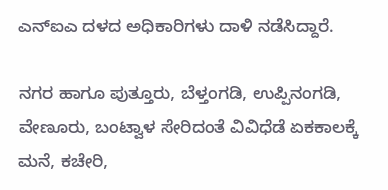ಎನ್‌ಐಎ ದಳದ ಅಧಿಕಾರಿಗಳು ದಾಳಿ ನಡೆಸಿದ್ದಾರೆ.

ನಗರ ಹಾಗೂ ಪುತ್ತೂರು, ಬೆಳ್ತಂಗಡಿ, ಉಪ್ಪಿನಂಗಡಿ, ವೇಣೂರು, ಬಂಟ್ವಾಳ ಸೇರಿದಂತೆ ವಿವಿಧೆಡೆ ಏಕಕಾಲಕ್ಕೆ ಮನೆ, ಕಚೇರಿ,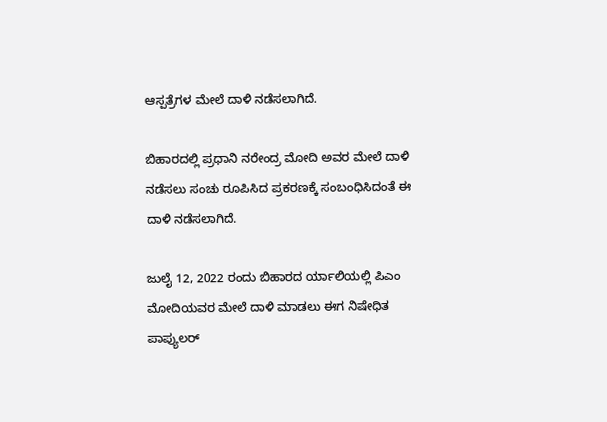ಆಸ್ಪತ್ರೆಗಳ ಮೇಲೆ ದಾಳಿ ನಡೆಸಲಾಗಿದೆ.

ಬಿಹಾರದಲ್ಲಿ ಪ್ರಧಾನಿ ನರೇಂದ್ರ ಮೋದಿ ಅವರ ಮೇಲೆ ದಾಳಿ ನಡೆಸಲು ಸಂಚು ರೂಪಿಸಿದ ಪ್ರಕರಣಕ್ಕೆ ಸಂಬಂಧಿಸಿದಂತೆ ಈ ದಾಳಿ ನಡೆಸಲಾಗಿದೆ.

ಜುಲೈ 12, 2022 ರಂದು ಬಿಹಾರದ ರ್ಯಾಲಿಯಲ್ಲಿ ಪಿಎಂ ಮೋದಿಯವರ ಮೇಲೆ ದಾಳಿ ಮಾಡಲು ಈಗ ನಿಷೇಧಿತ ಪಾಪ್ಯುಲರ್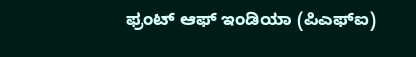ಫ್ರಂಟ್ ಆಫ್ ಇಂಡಿಯಾ (ಪಿಎಫ್‌ಐ)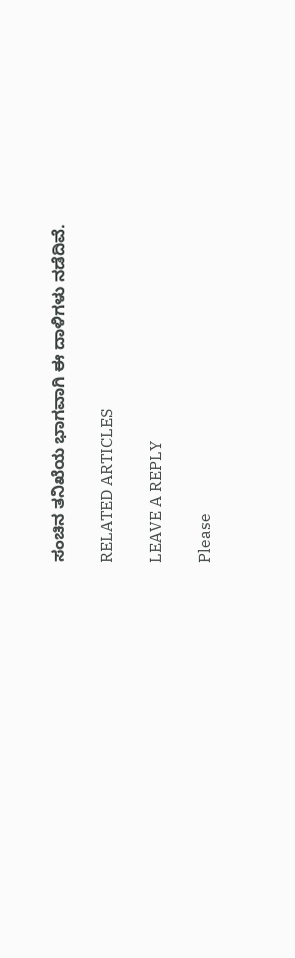ಸಂಚಿನ ತನಿಖೆಯ ಭಾಗವಾಗಿ ಈ ದಾಳಿಗಳು ನಡೆದಿವೆ.

RELATED ARTICLES

LEAVE A REPLY

Please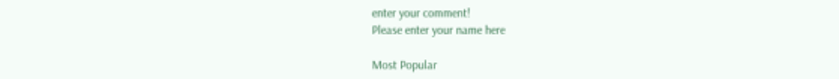enter your comment!
Please enter your name here

Most Popular